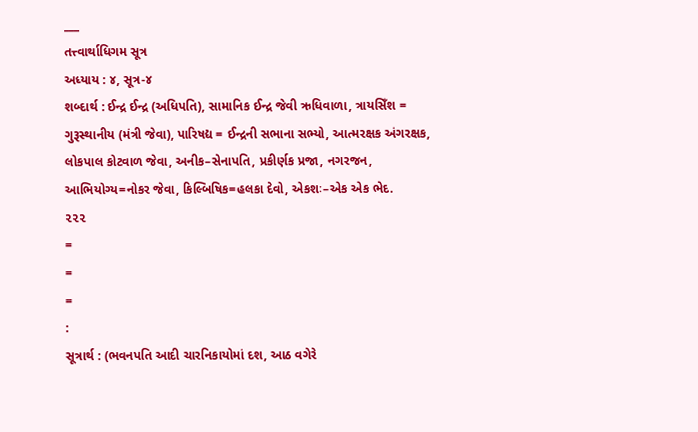___
તત્ત્વાર્થાધિગમ સૂત્ર
અધ્યાય : ૪, સૂત્ર-૪
શબ્દાર્થ : ઈન્દ્ર ઈન્દ્ર (અધિપતિ), સામાનિક ઈન્દ્ર જેવી ઋધિવાળા, ત્રાયસિઁશ = ગુરૂસ્થાનીય (મંત્રી જેવા), પારિષદ્ય = ઈન્દ્રની સભાના સભ્યો, આત્મરક્ષક અંગરક્ષક, લોકપાલ કોટવાળ જેવા, અનીક–સેનાપતિ, પ્રકીર્ણક પ્રજા, નગરજન, આભિયોગ્ય=નોકર જેવા, કિલ્બિષિક=હલકા દેવો, એકશઃ–એક એક ભેદ.
૨૨૨
=
=
=
:
સૂત્રાર્થ : (ભવનપતિ આદી ચારનિકાયોમાં દશ, આઠ વગેરે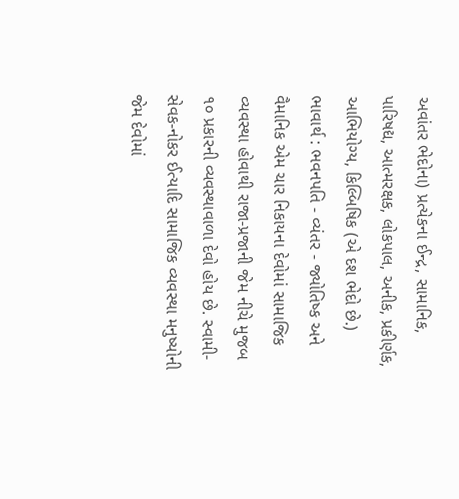અવાંતર ભેદોના) પ્રત્યેકના ઈન્દ્ર, સામાનિક, પારિષદ્ય, આત્મરક્ષક, લોકપાલ, અનીક, પ્રકીર્ણક, આભિયોગ્ય, કિલ્બિષિક (એ દશ ભેદો છે.)
ભાવાર્થ : ભવનપતિ - વ્યંતર - જ્યોતિષ્ક અને વૈમાનિક એમ ચાર નિકાયના દેવોમાં સામાજિક વ્યવસ્થા હોવાથી રાજા-પ્રજાની જેમ નીચે મુજબ ૧૦ પ્રકારની વ્યવસ્થાવાળા દેવો હોય છે. સ્વામી-સેવક-નોકર ઈત્યાદિ સામાજિક વ્યવસ્થા મનુષ્યોની જેમ દેવોમાં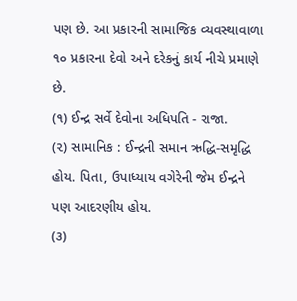પણ છે. આ પ્રકારની સામાજિક વ્યવસ્થાવાળા ૧૦ પ્રકારના દેવો અને દરેકનું કાર્ય નીચે પ્રમાણે છે.
(૧) ઈન્દ્ર સર્વે દેવોના અધિપતિ - રાજા.
(૨) સામાનિક : ઈન્દ્રની સમાન ઋદ્ધિ-સમૃદ્ધિ હોય. પિતા, ઉપાધ્યાય વગેરેની જેમ ઈન્દ્રને પણ આદરણીય હોય.
(૩)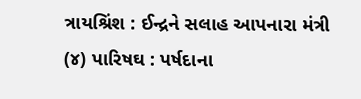ત્રાયશ્રિંશ : ઈન્દ્રને સલાહ આપનારા મંત્રી
(૪) પારિષઘ : પર્ષદાના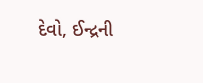દેવો, ઈન્દ્રની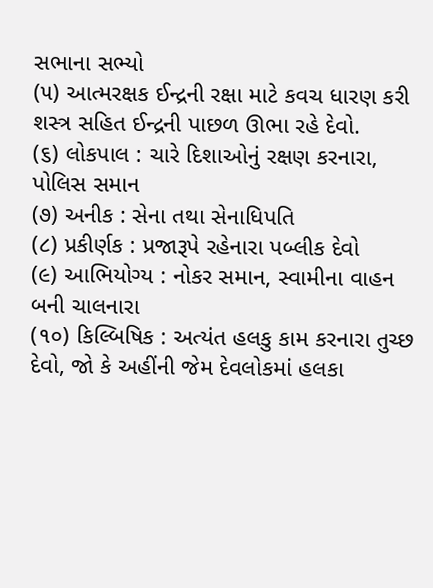સભાના સભ્યો
(૫) આત્મરક્ષક ઈન્દ્રની રક્ષા માટે કવચ ધારણ કરી શસ્ત્ર સહિત ઈન્દ્રની પાછળ ઊભા રહે દેવો.
(૬) લોકપાલ : ચારે દિશાઓનું રક્ષણ કરનારા, પોલિસ સમાન
(૭) અનીક : સેના તથા સેનાધિપતિ
(૮) પ્રકીર્ણક : પ્રજારૂપે રહેનારા પબ્લીક દેવો
(૯) આભિયોગ્ય : નોકર સમાન, સ્વામીના વાહન બની ચાલનારા
(૧૦) કિલ્બિષિક : અત્યંત હલકુ કામ કરનારા તુચ્છ દેવો, જો કે અહીંની જેમ દેવલોકમાં હલકા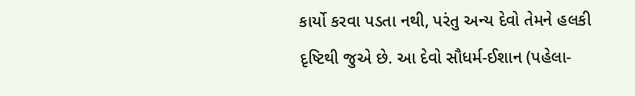કાર્યો કરવા પડતા નથી, પરંતુ અન્ય દેવો તેમને હલકી દૃષ્ટિથી જુએ છે. આ દેવો સૌધર્મ-ઈશાન (પહેલા-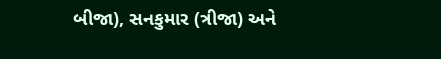બીજા), સનકુમાર (ત્રીજા) અને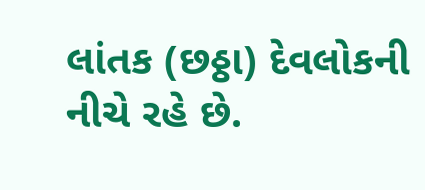લાંતક (છઠ્ઠા) દેવલોકની નીચે રહે છે.